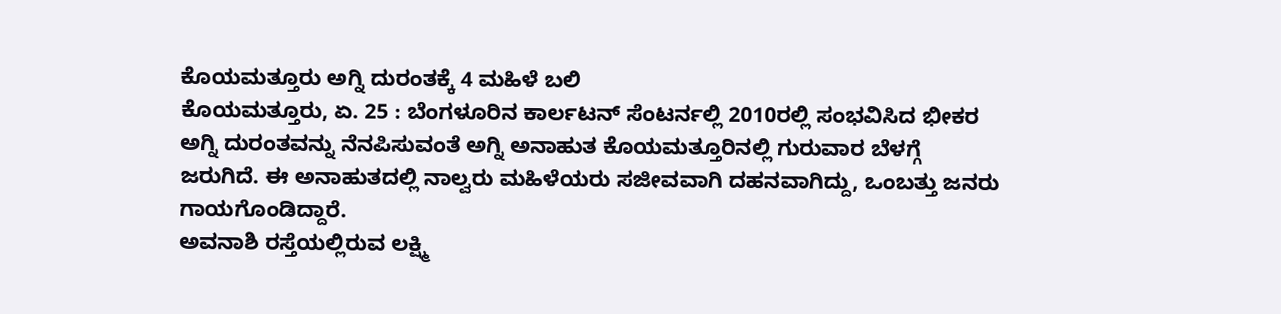ಕೊಯಮತ್ತೂರು ಅಗ್ನಿ ದುರಂತಕ್ಕೆ 4 ಮಹಿಳೆ ಬಲಿ
ಕೊಯಮತ್ತೂರು, ಏ. 25 : ಬೆಂಗಳೂರಿನ ಕಾರ್ಲಟನ್ ಸೆಂಟರ್ನಲ್ಲಿ 2010ರಲ್ಲಿ ಸಂಭವಿಸಿದ ಭೀಕರ ಅಗ್ನಿ ದುರಂತವನ್ನು ನೆನಪಿಸುವಂತೆ ಅಗ್ನಿ ಅನಾಹುತ ಕೊಯಮತ್ತೂರಿನಲ್ಲಿ ಗುರುವಾರ ಬೆಳಗ್ಗೆ ಜರುಗಿದೆ. ಈ ಅನಾಹುತದಲ್ಲಿ ನಾಲ್ವರು ಮಹಿಳೆಯರು ಸಜೀವವಾಗಿ ದಹನವಾಗಿದ್ದು, ಒಂಬತ್ತು ಜನರು ಗಾಯಗೊಂಡಿದ್ದಾರೆ.
ಅವನಾಶಿ ರಸ್ತೆಯಲ್ಲಿರುವ ಲಕ್ಷ್ಮಿ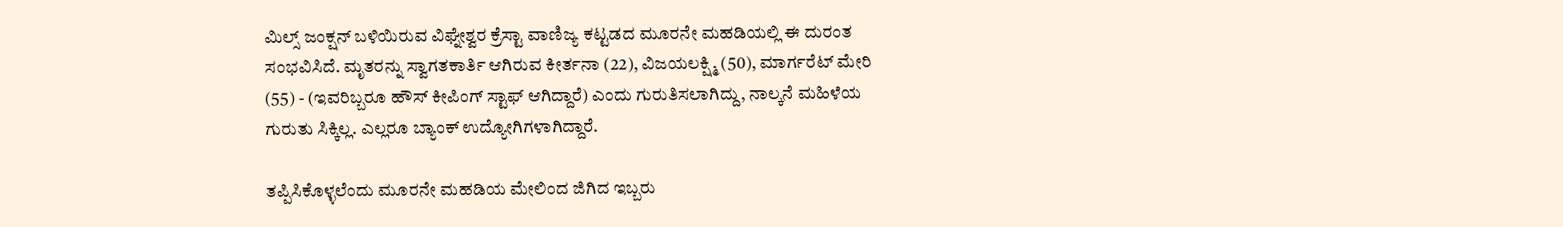ಮಿಲ್ಸ್ ಜಂಕ್ಷನ್ ಬಳಿಯಿರುವ ವಿಘ್ನೇಶ್ವರ ಕ್ರೆಸ್ಟಾ ವಾಣಿಜ್ಯ ಕಟ್ಟಡದ ಮೂರನೇ ಮಹಡಿಯಲ್ಲಿ ಈ ದುರಂತ ಸಂಭವಿಸಿದೆ. ಮೃತರನ್ನು ಸ್ವಾಗತಕಾರ್ತಿ ಆಗಿರುವ ಕೀರ್ತನಾ (22), ವಿಜಯಲಕ್ಷ್ಮಿ (50), ಮಾರ್ಗರೆಟ್ ಮೇರಿ (55) - (ಇವರಿಬ್ಬರೂ ಹೌಸ್ ಕೀಪಿಂಗ್ ಸ್ಟಾಫ್ ಆಗಿದ್ದಾರೆ) ಎಂದು ಗುರುತಿಸಲಾಗಿದ್ದು, ನಾಲ್ಕನೆ ಮಹಿಳೆಯ ಗುರುತು ಸಿಕ್ಕಿಲ್ಲ. ಎಲ್ಲರೂ ಬ್ಯಾಂಕ್ ಉದ್ಯೋಗಿಗಳಾಗಿದ್ದಾರೆ.

ತಪ್ಪಿಸಿಕೊಳ್ಳಲೆಂದು ಮೂರನೇ ಮಹಡಿಯ ಮೇಲಿಂದ ಜಿಗಿದ ಇಬ್ಬರು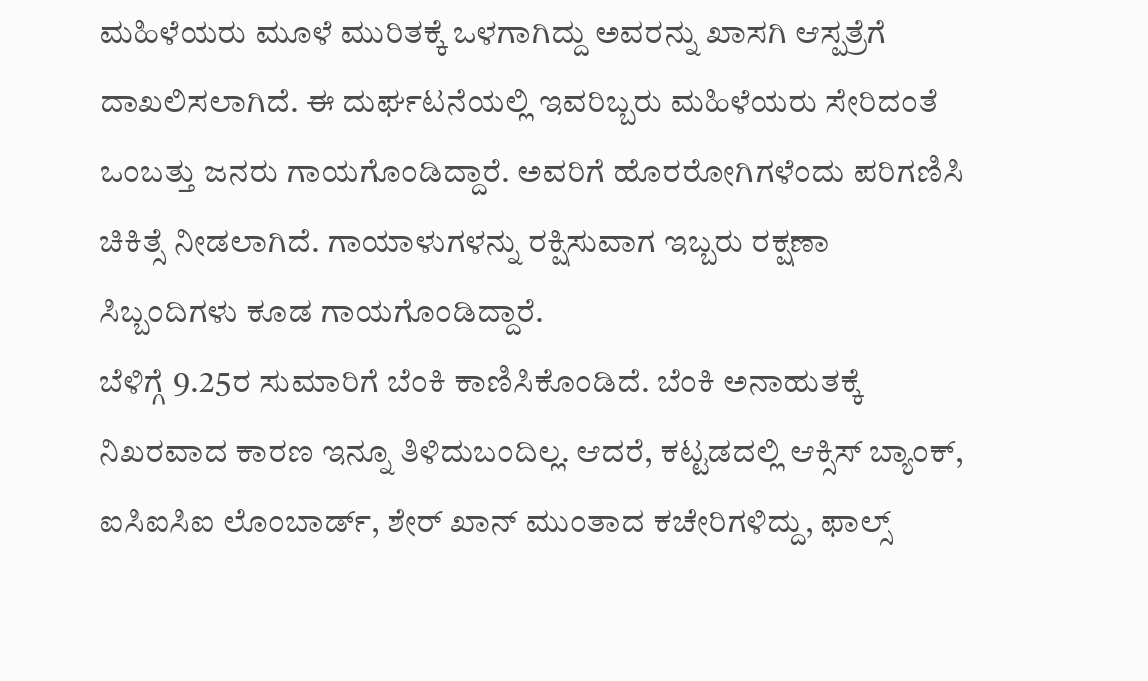ಮಹಿಳೆಯರು ಮೂಳೆ ಮುರಿತಕ್ಕೆ ಒಳಗಾಗಿದ್ದು ಅವರನ್ನು ಖಾಸಗಿ ಆಸ್ಪತ್ರೆಗೆ ದಾಖಲಿಸಲಾಗಿದೆ. ಈ ದುರ್ಘಟನೆಯಲ್ಲಿ ಇವರಿಬ್ಬರು ಮಹಿಳೆಯರು ಸೇರಿದಂತೆ ಒಂಬತ್ತು ಜನರು ಗಾಯಗೊಂಡಿದ್ದಾರೆ. ಅವರಿಗೆ ಹೊರರೋಗಿಗಳೆಂದು ಪರಿಗಣಿಸಿ ಚಿಕಿತ್ಸೆ ನೀಡಲಾಗಿದೆ. ಗಾಯಾಳುಗಳನ್ನು ರಕ್ಷಿಸುವಾಗ ಇಬ್ಬರು ರಕ್ಷಣಾ ಸಿಬ್ಬಂದಿಗಳು ಕೂಡ ಗಾಯಗೊಂಡಿದ್ದಾರೆ.
ಬೆಳಿಗ್ಗೆ 9.25ರ ಸುಮಾರಿಗೆ ಬೆಂಕಿ ಕಾಣಿಸಿಕೊಂಡಿದೆ. ಬೆಂಕಿ ಅನಾಹುತಕ್ಕೆ ನಿಖರವಾದ ಕಾರಣ ಇನ್ನೂ ತಿಳಿದುಬಂದಿಲ್ಲ. ಆದರೆ, ಕಟ್ಟಡದಲ್ಲಿ ಆಕ್ಸಿಸ್ ಬ್ಯಾಂಕ್, ಐಸಿಐಸಿಐ ಲೊಂಬಾರ್ಡ್, ಶೇರ್ ಖಾನ್ ಮುಂತಾದ ಕಚೇರಿಗಳಿದ್ದು, ಫಾಲ್ಸ್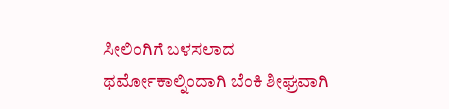ಸೀಲಿಂಗಿಗೆ ಬಳಸಲಾದ ಥರ್ಮೋಕಾಲ್ನಿಂದಾಗಿ ಬೆಂಕಿ ಶೀಘ್ರವಾಗಿ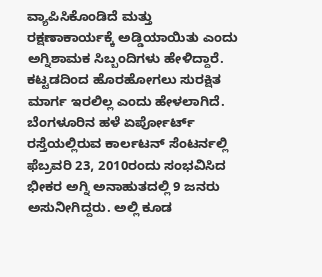ವ್ಯಾಪಿಸಿಕೊಂಡಿದೆ ಮತ್ತು ರಕ್ಷಣಾಕಾರ್ಯಕ್ಕೆ ಅಡ್ಡಿಯಾಯಿತು ಎಂದು ಅಗ್ನಿಶಾಮಕ ಸಿಬ್ಬಂದಿಗಳು ಹೇಳಿದ್ದಾರೆ. ಕಟ್ಟಡದಿಂದ ಹೊರಹೋಗಲು ಸುರಕ್ಷಿತ ಮಾರ್ಗ ಇರಲಿಲ್ಲ ಎಂದು ಹೇಳಲಾಗಿದೆ.
ಬೆಂಗಳೂರಿನ ಹಳೆ ಏರ್ಪೋರ್ಟ್ ರಸ್ತೆಯಲ್ಲಿರುವ ಕಾರ್ಲಟನ್ ಸೆಂಟರ್ನಲ್ಲಿ ಫೆಬ್ರವರಿ 23, 2010ರಂದು ಸಂಭವಿಸಿದ ಭೀಕರ ಅಗ್ನಿ ಅನಾಹುತದಲ್ಲಿ 9 ಜನರು ಅಸುನೀಗಿದ್ದರು. ಅಲ್ಲಿ ಕೂಡ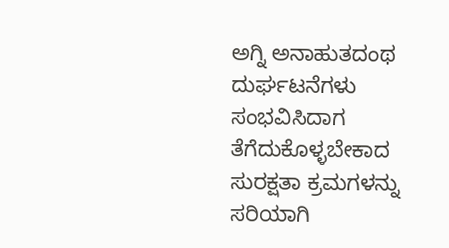ಅಗ್ನಿ ಅನಾಹುತದಂಥ ದುರ್ಘಟನೆಗಳು ಸಂಭವಿಸಿದಾಗ ತೆಗೆದುಕೊಳ್ಳಬೇಕಾದ ಸುರಕ್ಷತಾ ಕ್ರಮಗಳನ್ನು ಸರಿಯಾಗಿ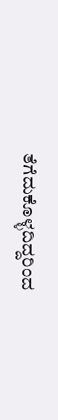ತೆಗೆದುಕೊಳ್ಳದಿದ್ದರಿಂದ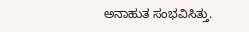ಅನಾಹುತ ಸಂಭವಿಸಿತ್ತು.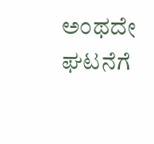ಅಂಥದೇ ಘಟನೆಗೆ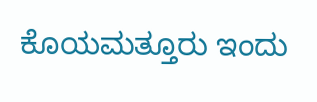ಕೊಯಮತ್ತೂರು ಇಂದು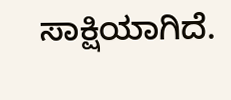ಸಾಕ್ಷಿಯಾಗಿದೆ.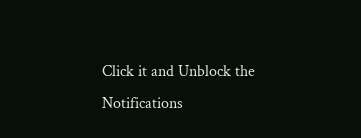Click it and Unblock the Notifications